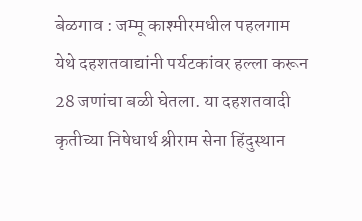बेळगाव : जम्मू काश्मीरमधील पहलगाम येथे दहशतवाद्यांनी पर्यटकांवर हल्ला करून 28 जणांचा बळी घेतला. या दहशतवादी कृतीच्या निषेधार्थ श्रीराम सेना हिंदुस्थान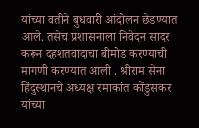यांच्या वतीने बुधवारी आंदोलन छेडण्यात आले. तसेच प्रशासनाला निवेदन सादर करून दहशतवादाचा बीमोड करण्याची मागणी करण्यात आली . श्रीराम सेना हिंदुस्थानचे अध्यक्ष रमाकांत कोंडुसकर यांच्या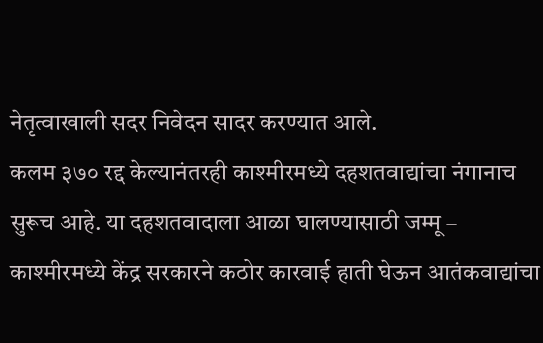नेतृत्वाखाली सदर निवेदन सादर करण्यात आले.
कलम ३७० रद्द केल्यानंतरही काश्मीरमध्ये दहशतवाद्यांचा नंगानाच सुरूच आहे. या दहशतवादाला आळा घालण्यासाठी जम्मू – काश्मीरमध्ये केंद्र सरकारने कठोर कारवाई हाती घेऊन आतंकवाद्यांचा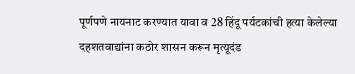पूर्णपणे नायनाट करण्यात यावा व 28 हिंदू पर्यटकांची हत्या केलेल्या दहशतवाद्यांना कठोर शासन करून मृत्यूदंड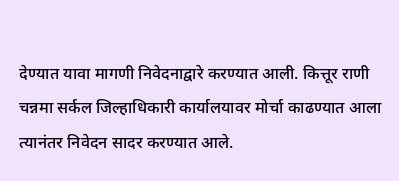देण्यात यावा मागणी निवेदनाद्वारे करण्यात आली. कित्तूर राणी चन्नमा सर्कल जिल्हाधिकारी कार्यालयावर मोर्चा काढण्यात आला त्यानंतर निवेदन सादर करण्यात आले.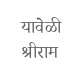यावेळी श्रीराम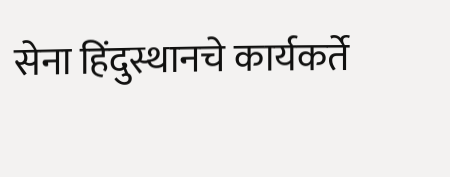सेना हिंदुस्थानचे कार्यकर्ते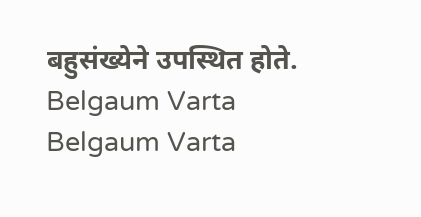बहुसंख्येने उपस्थित होते.
Belgaum Varta Belgaum Varta